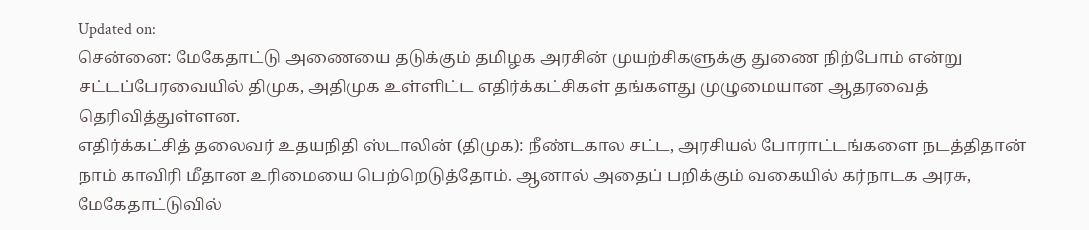Updated on:
சென்னை: மேகேதாட்டு அணையை தடுக்கும் தமிழக அரசின் முயற்சிகளுக்கு துணை நிற்போம் என்று சட்டப்பேரவையில் திமுக, அதிமுக உள்ளிட்ட எதிர்க்கட்சிகள் தங்களது முழுமையான ஆதரவைத் தெரிவித்துள்ளன.
எதிர்க்கட்சித் தலைவர் உதயநிதி ஸ்டாலின் (திமுக): நீண்டகால சட்ட, அரசியல் போராட்டங்களை நடத்திதான் நாம் காவிரி மீதான உரிமையை பெற்றெடுத்தோம். ஆனால் அதைப் பறிக்கும் வகையில் கர்நாடக அரசு, மேகேதாட்டுவில்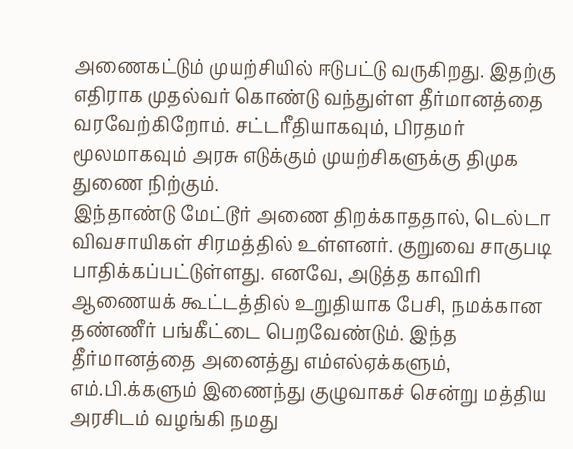அணைகட்டும் முயற்சியில் ஈடுபட்டு வருகிறது. இதற்கு எதிராக முதல்வர் கொண்டு வந்துள்ள தீர்மானத்தை வரவேற்கிறோம். சட்டரீதியாகவும், பிரதமர் மூலமாகவும் அரசு எடுக்கும் முயற்சிகளுக்கு திமுக துணை நிற்கும்.
இந்தாண்டு மேட்டூர் அணை திறக்காததால், டெல்டா விவசாயிகள் சிரமத்தில் உள்ளனர். குறுவை சாகுபடி பாதிக்கப்பட்டுள்ளது. எனவே, அடுத்த காவிரி ஆணையக் கூட்டத்தில் உறுதியாக பேசி, நமக்கான தண்ணீர் பங்கீட்டை பெறவேண்டும். இந்த தீர்மானத்தை அனைத்து எம்எல்ஏக்களும், எம்.பி.க்களும் இணைந்து குழுவாகச் சென்று மத்திய அரசிடம் வழங்கி நமது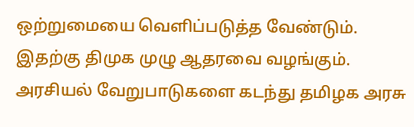ஒற்றுமையை வெளிப்படுத்த வேண்டும். இதற்கு திமுக முழு ஆதரவை வழங்கும். அரசியல் வேறுபாடுகளை கடந்து தமிழக அரசு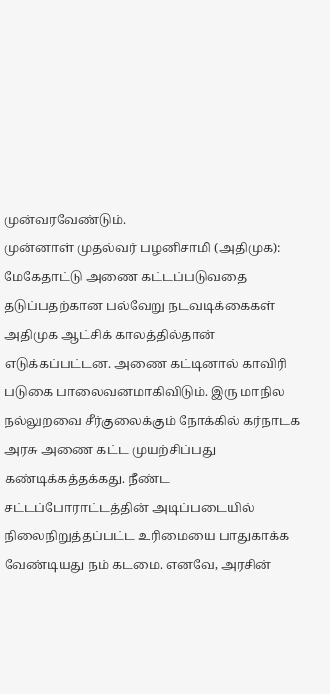முன்வரவேண்டும்.
முன்னாள் முதல்வர் பழனிசாமி (அதிமுக): மேகேதாட்டு அணை கட்டப்படுவதை தடுப்பதற்கான பல்வேறு நடவடிக்கைகள் அதிமுக ஆட்சிக் காலத்தில்தான் எடுக்கப்பட்டன. அணை கட்டினால் காவிரி படுகை பாலைவனமாகிவிடும். இரு மாநில நல்லுறவை சீர்குலைக்கும் நோக்கில் கர்நாடக அரசு அணை கட்ட முயற்சிப்பது கண்டிக்கத்தக்கது. நீண்ட சட்டப்போராட்டத்தின் அடிப்படையில் நிலைநிறுத்தப்பட்ட உரிமையை பாதுகாக்க வேண்டியது நம் கடமை. எனவே, அரசின்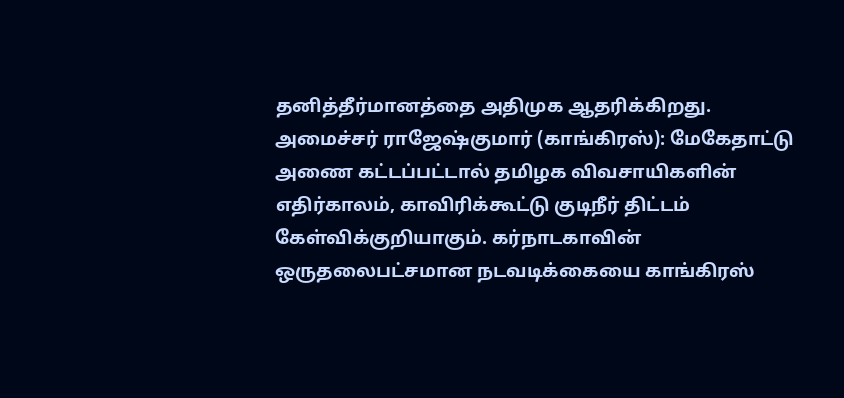தனித்தீர்மானத்தை அதிமுக ஆதரிக்கிறது.
அமைச்சர் ராஜேஷ்குமார் (காங்கிரஸ்): மேகேதாட்டு அணை கட்டப்பட்டால் தமிழக விவசாயிகளின் எதிர்காலம், காவிரிக்கூட்டு குடிநீர் திட்டம் கேள்விக்குறியாகும். கர்நாடகாவின் ஒருதலைபட்சமான நடவடிக்கையை காங்கிரஸ்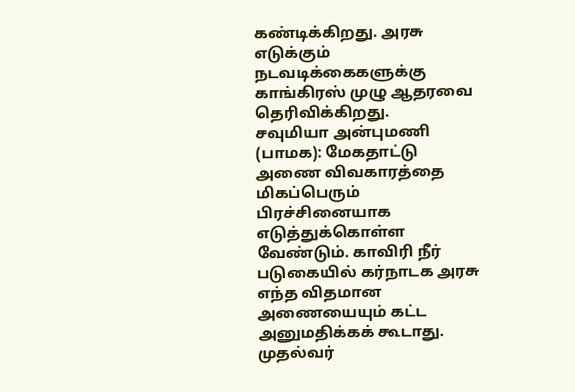கண்டிக்கிறது. அரசு எடுக்கும் நடவடிக்கைகளுக்கு காங்கிரஸ் முழு ஆதரவை தெரிவிக்கிறது.
சவுமியா அன்புமணி (பாமக): மேகதாட்டு அணை விவகாரத்தை மிகப்பெரும் பிரச்சினையாக எடுத்துக்கொள்ள வேண்டும். காவிரி நீர் படுகையில் கர்நாடக அரசு எந்த விதமான அணையையும் கட்ட அனுமதிக்கக் கூடாது. முதல்வர்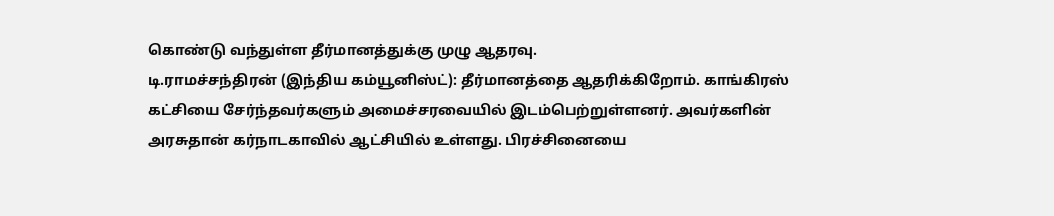கொண்டு வந்துள்ள தீர்மானத்துக்கு முழு ஆதரவு.
டி.ராமச்சந்திரன் (இந்திய கம்யூனிஸ்ட்): தீர்மானத்தை ஆதரிக்கிறோம். காங்கிரஸ் கட்சியை சேர்ந்தவர்களும் அமைச்சரவையில் இடம்பெற்றுள்ளனர். அவர்களின் அரசுதான் கர்நாடகாவில் ஆட்சியில் உள்ளது. பிரச்சினையை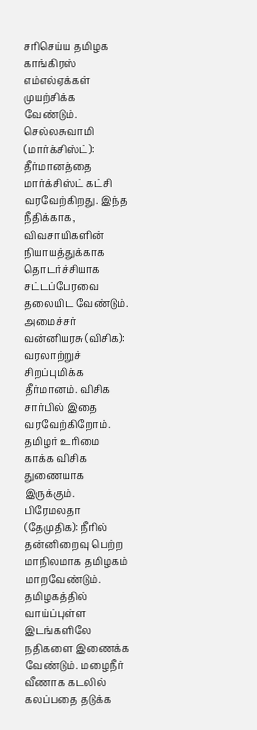சரிசெய்ய தமிழக காங்கிரஸ் எம்எல்ஏக்கள் முயற்சிக்க வேண்டும்.
செல்லசுவாமி (மார்க்சிஸ்ட்): தீர்மானத்தை மார்க்சிஸ்ட் கட்சி வரவேற்கிறது. இந்த நீதிக்காக, விவசாயிகளின் நியாயத்துக்காக தொடர்ச்சியாக சட்டப்பேரவை தலையிட வேண்டும்.
அமைச்சர் வன்னியரசு (விசிக): வரலாற்றுச் சிறப்புமிக்க தீர்மானம். விசிக சார்பில் இதை வரவேற்கிறோம். தமிழர் உரிமை காக்க விசிக துணையாக இருக்கும்.
பிரேமலதா (தேமுதிக): நீரில் தன்னிறைவு பெற்ற மாநிலமாக தமிழகம் மாறவேண்டும். தமிழகத்தில் வாய்ப்புள்ள இடங்களிலே நதிகளை இணைக்க வேண்டும். மழைநீர் வீணாக கடலில் கலப்பதை தடுக்க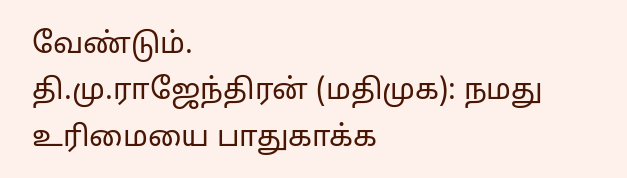வேண்டும்.
தி.மு.ராஜேந்திரன் (மதிமுக): நமது உரிமையை பாதுகாக்க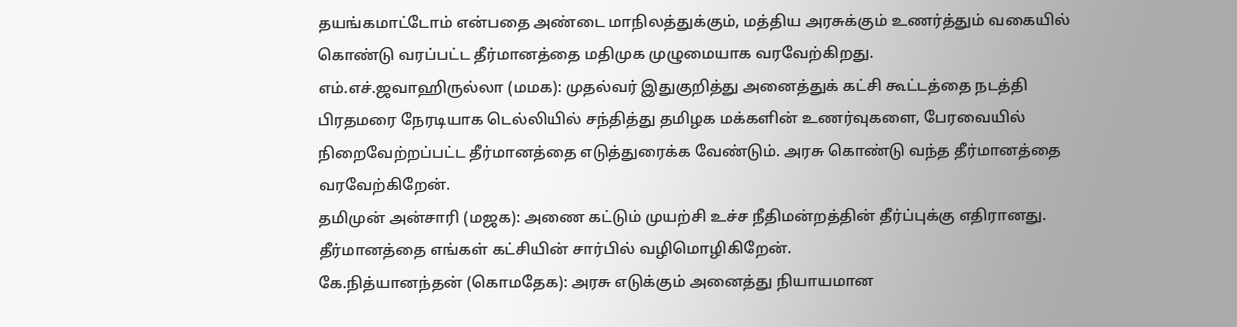தயங்கமாட்டோம் என்பதை அண்டை மாநிலத்துக்கும், மத்திய அரசுக்கும் உணர்த்தும் வகையில் கொண்டு வரப்பட்ட தீர்மானத்தை மதிமுக முழுமையாக வரவேற்கிறது.
எம்.எச்.ஜவாஹிருல்லா (மமக): முதல்வர் இதுகுறித்து அனைத்துக் கட்சி கூட்டத்தை நடத்தி பிரதமரை நேரடியாக டெல்லியில் சந்தித்து தமிழக மக்களின் உணர்வுகளை, பேரவையில் நிறைவேற்றப்பட்ட தீர்மானத்தை எடுத்துரைக்க வேண்டும். அரசு கொண்டு வந்த தீர்மானத்தை வரவேற்கிறேன்.
தமிமுன் அன்சாரி (மஜக): அணை கட்டும் முயற்சி உச்ச நீதிமன்றத்தின் தீர்ப்புக்கு எதிரானது. தீர்மானத்தை எங்கள் கட்சியின் சார்பில் வழிமொழிகிறேன்.
கே.நித்யானந்தன் (கொமதேக): அரசு எடுக்கும் அனைத்து நியாயமான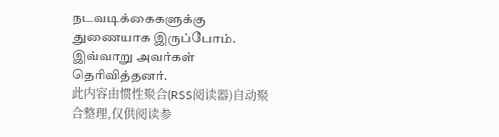நடவடிக்கைகளுக்கு துணையாக இருப்போம். இவ்வாறு அவர்கள் தெரிவித்தனர்.
此内容由惯性聚合(RSS阅读器)自动聚合整理,仅供阅读参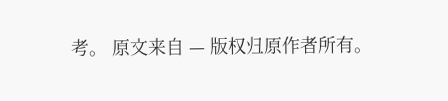考。 原文来自 — 版权归原作者所有。